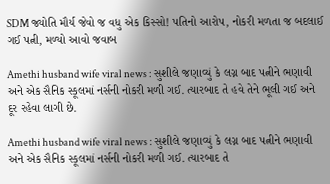SDM જ્યોતિ મૌર્ય જેવો જ વધુ એક કિસ્સો! પતિનો આરોપ, નોકરી મળતા જ બદલાઈ ગઈ પત્ની, મળ્યો આવો જવાબ

Amethi husband wife viral news : સુશીલે જણાવ્યું કે લગ્ન બાદ પત્નીને ભણાવી અને એક સૈનિક સ્કૂલમાં નર્સની નોકરી મળી ગઈ. ત્યારબાદ તે હવે તેને ભૂલી ગઈ અને દૂર રહેવા લાગી છે.

Amethi husband wife viral news : સુશીલે જણાવ્યું કે લગ્ન બાદ પત્નીને ભણાવી અને એક સૈનિક સ્કૂલમાં નર્સની નોકરી મળી ગઈ. ત્યારબાદ તે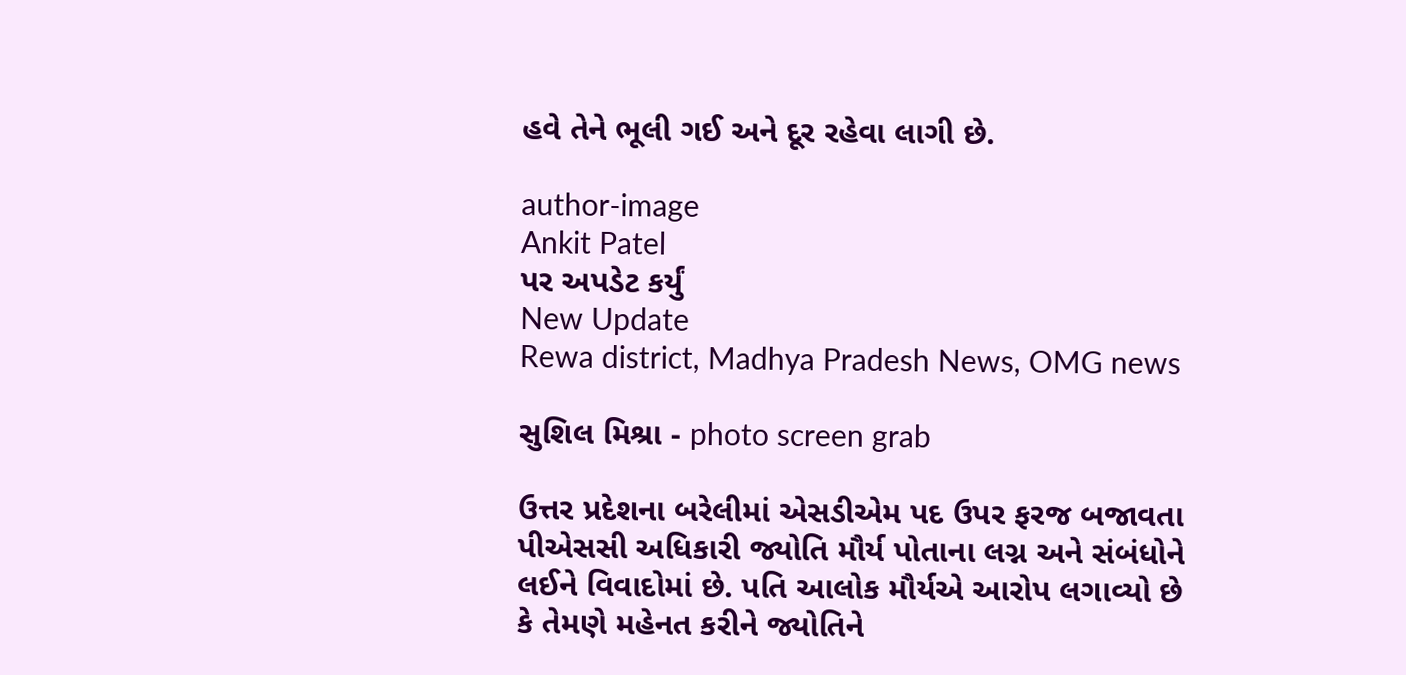હવે તેને ભૂલી ગઈ અને દૂર રહેવા લાગી છે.

author-image
Ankit Patel
પર અપડેટ કર્યું
New Update
Rewa district, Madhya Pradesh News, OMG news

સુશિલ મિશ્રા - photo screen grab

ઉત્તર પ્રદેશના બરેલીમાં એસડીએમ પદ ઉપર ફરજ બજાવતા પીએસસી અધિકારી જ્યોતિ મૌર્ય પોતાના લગ્ન અને સંબંધોને લઈને વિવાદોમાં છે. પતિ આલોક મૌર્યએ આરોપ લગાવ્યો છે કે તેમણે મહેનત કરીને જ્યોતિને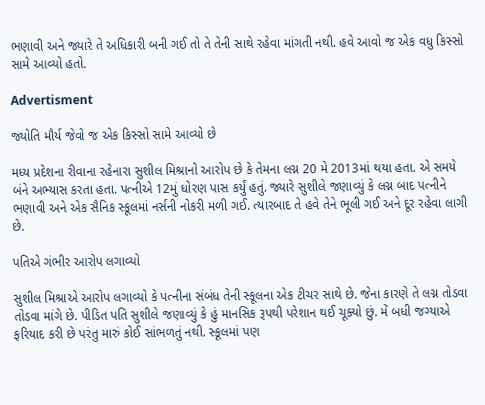ભણાવી અને જ્યારે તે અધિકારી બની ગઈ તો તે તેની સાથે રહેવા માંગતી નથી. હવે આવો જ એક વધુ કિસ્સો સામે આવ્યો હતો.

Advertisment

જ્યોતિ મૌર્ય જેવો જ એક કિસ્સો સામે આવ્યો છે

મધ્ય પ્રદેશના રીવાના રહેનારા સુશીલ મિશ્રાનો આરોપ છે કે તેમના લગ્ન 20 મે 2013માં થયા હતા. એ સમયે બંને અભ્યાસ કરતા હતા. પત્નીએ 12મું ધોરણ પાસ કર્યું હતું. જ્યારે સુશીલે જણાવ્યું કે લગ્ન બાદ પત્નીને ભણાવી અને એક સૈનિક સ્કૂલમાં નર્સની નોકરી મળી ગઈ. ત્યારબાદ તે હવે તેને ભૂલી ગઈ અને દૂર રહેવા લાગી છે.

પતિએ ગંભીર આરોપ લગાવ્યો

સુશીલ મિશ્રાએ આરોપ લગાવ્યો કે પત્નીના સંબંધ તેની સ્કૂલના એક ટીચર સાથે છે. જેના કારણે તે લગ્ન તોડવા તોડવા માંગે છે. પીડિત પતિ સુશીલે જણાવ્યું કે હું માનસિક રૂપથી પરેશાન થઈ ચૂક્યો છું. મેં બધી જગ્યાએ ફરિયાદ કરી છે પરંતુ મારું કોઈ સાંભળતું નથી. સ્કૂલમાં પણ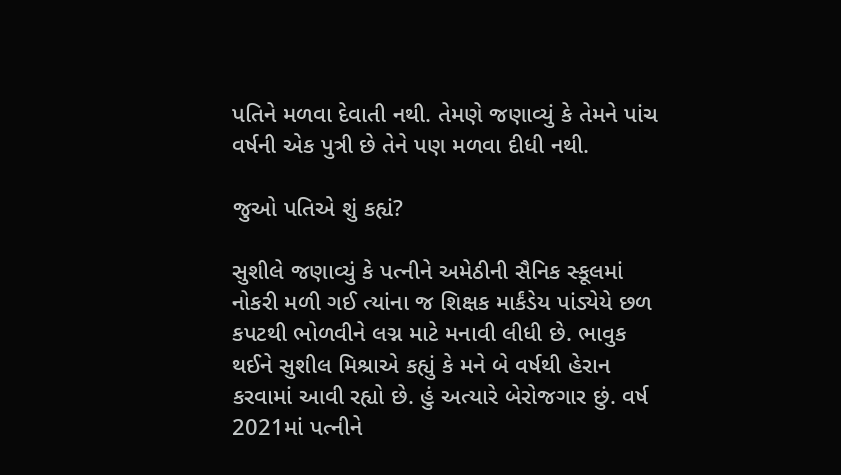પતિને મળવા દેવાતી નથી. તેમણે જણાવ્યું કે તેમને પાંચ વર્ષની એક પુત્રી છે તેને પણ મળવા દીધી નથી.

જુઓ પતિએ શું કહ્યં?

સુશીલે જણાવ્યું કે પત્નીને અમેઠીની સૈનિક સ્કૂલમાં નોકરી મળી ગઈ ત્યાંના જ શિક્ષક માર્કંડેય પાંડ્યેયે છળ કપટથી ભોળવીને લગ્ન માટે મનાવી લીધી છે. ભાવુક થઈને સુશીલ મિશ્રાએ કહ્યું કે મને બે વર્ષથી હેરાન કરવામાં આવી રહ્યો છે. હું અત્યારે બેરોજગાર છું. વર્ષ 2021માં પત્નીને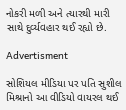નોકરી મળી અને ત્યારથી મારી સાથે દુર્વ્યવહાર થઈ રહ્યો છે.

Advertisment

સોશિયલ મીડિયા પર પતિ સુશીલ મિશ્રાનો આ વીડિયો વાયરલ થઈ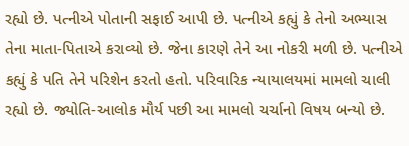રહ્યો છે. પત્નીએ પોતાની સફાઈ આપી છે. પત્નીએ કહ્યું કે તેનો અભ્યાસ તેના માતા-પિતાએ કરાવ્યો છે. જેના કારણે તેને આ નોકરી મળી છે. પત્નીએ કહ્યું કે પતિ તેને પરિશેન કરતો હતો. પરિવારિક ન્યાયાલયમાં મામલો ચાલી રહ્યો છે. જ્યોતિ-આલોક મૌર્ય પછી આ મામલો ચર્ચાનો વિષય બન્યો છે.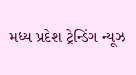મધ્ય પ્રદેશ ટ્રેન્ડિંગ ન્યૂઝ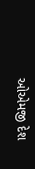ઓએમજી દેશ